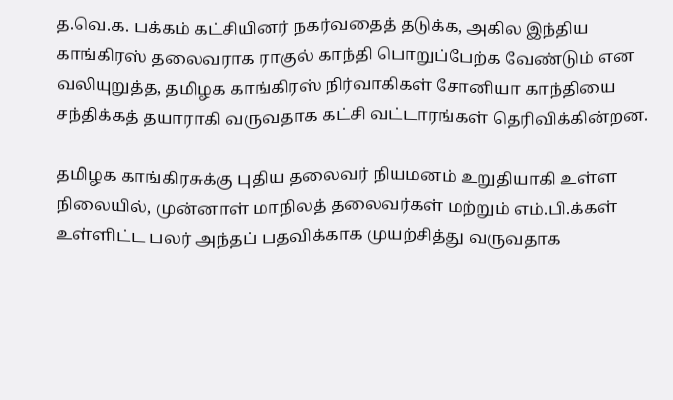த.வெ.க. பக்கம் கட்சியினர் நகர்வதைத் தடுக்க, அகில இந்திய காங்கிரஸ் தலைவராக ராகுல் காந்தி பொறுப்பேற்க வேண்டும் என வலியுறுத்த, தமிழக காங்கிரஸ் நிர்வாகிகள் சோனியா காந்தியை சந்திக்கத் தயாராகி வருவதாக கட்சி வட்டாரங்கள் தெரிவிக்கின்றன.

தமிழக காங்கிரசுக்கு புதிய தலைவர் நியமனம் உறுதியாகி உள்ள நிலையில், முன்னாள் மாநிலத் தலைவர்கள் மற்றும் எம்.பி.க்கள் உள்ளிட்ட பலர் அந்தப் பதவிக்காக முயற்சித்து வருவதாக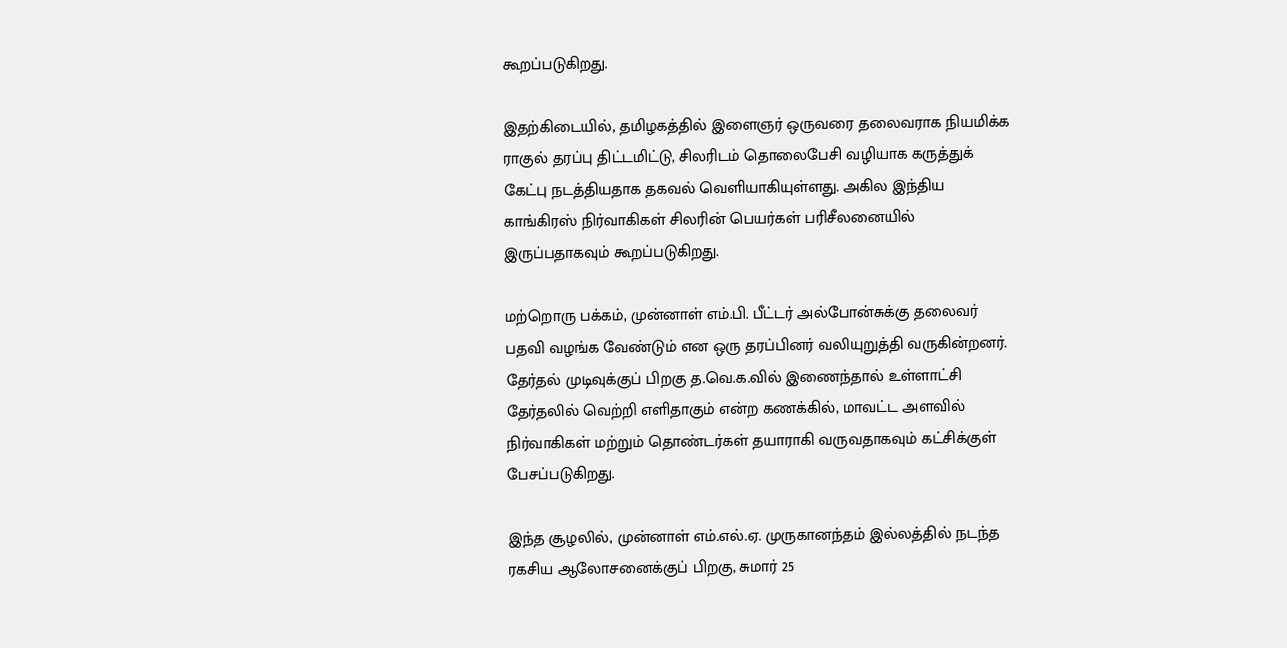கூறப்படுகிறது.

இதற்கிடையில், தமிழகத்தில் இளைஞர் ஒருவரை தலைவராக நியமிக்க ராகுல் தரப்பு திட்டமிட்டு, சிலரிடம் தொலைபேசி வழியாக கருத்துக் கேட்பு நடத்தியதாக தகவல் வெளியாகியுள்ளது. அகில இந்திய காங்கிரஸ் நிர்வாகிகள் சிலரின் பெயர்கள் பரிசீலனையில் இருப்பதாகவும் கூறப்படுகிறது.

மற்றொரு பக்கம், முன்னாள் எம்.பி. பீட்டர் அல்போன்சுக்கு தலைவர் பதவி வழங்க வேண்டும் என ஒரு தரப்பினர் வலியுறுத்தி வருகின்றனர். தேர்தல் முடிவுக்குப் பிறகு த.வெ.க.வில் இணைந்தால் உள்ளாட்சி தேர்தலில் வெற்றி எளிதாகும் என்ற கணக்கில், மாவட்ட அளவில் நிர்வாகிகள் மற்றும் தொண்டர்கள் தயாராகி வருவதாகவும் கட்சிக்குள் பேசப்படுகிறது.

இந்த சூழலில், முன்னாள் எம்.எல்.ஏ. முருகானந்தம் இல்லத்தில் நடந்த ரகசிய ஆலோசனைக்குப் பிறகு, சுமார் 25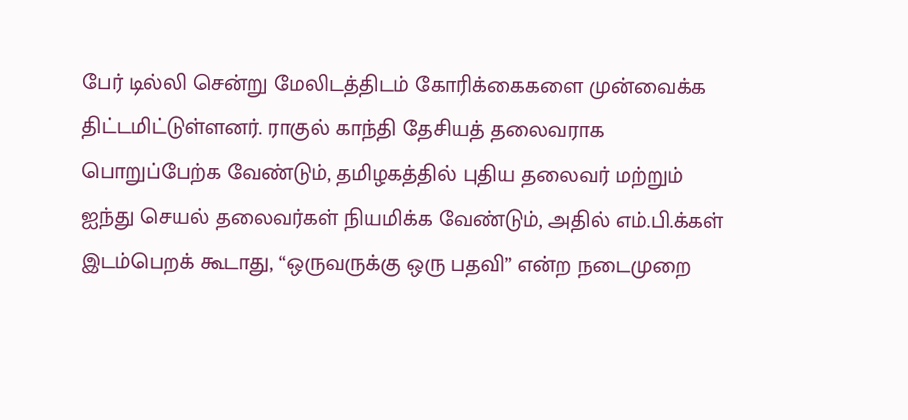பேர் டில்லி சென்று மேலிடத்திடம் கோரிக்கைகளை முன்வைக்க திட்டமிட்டுள்ளனர். ராகுல் காந்தி தேசியத் தலைவராக பொறுப்பேற்க வேண்டும், தமிழகத்தில் புதிய தலைவர் மற்றும் ஐந்து செயல் தலைவர்கள் நியமிக்க வேண்டும், அதில் எம்.பி.க்கள் இடம்பெறக் கூடாது, “ஒருவருக்கு ஒரு பதவி” என்ற நடைமுறை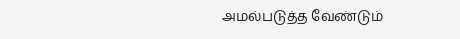அமல்படுத்த வேண்டும்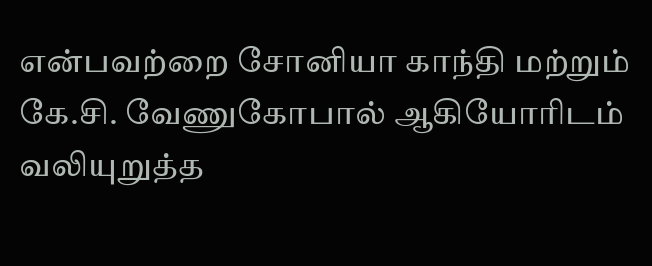என்பவற்றை சோனியா காந்தி மற்றும் கே.சி. வேணுகோபால் ஆகியோரிடம் வலியுறுத்த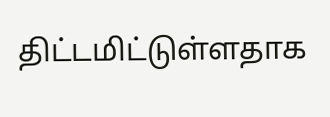திட்டமிட்டுள்ளதாக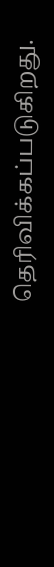தெரிவிக்கப்படுகிறது.